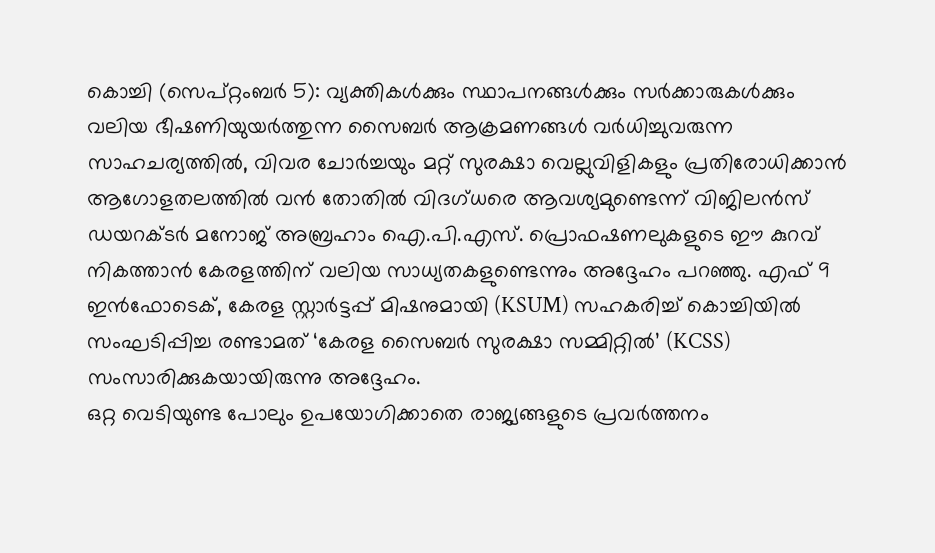കൊച്ചി (സെപ്റ്റംബർ 5): വ്യക്തികൾക്കും സ്ഥാപനങ്ങൾക്കും സർക്കാരുകൾക്കും വലിയ ഭീഷണിയുയർത്തുന്ന സൈബർ ആക്രമണങ്ങൾ വർധിച്ചുവരുന്ന സാഹചര്യത്തിൽ, വിവര ചോർച്ചയും മറ്റ് സുരക്ഷാ വെല്ലുവിളികളും പ്രതിരോധിക്കാൻ ആഗോളതലത്തിൽ വൻ തോതിൽ വിദഗ്ധരെ ആവശ്യമുണ്ടെന്ന് വിജിലൻസ് ഡയറക്ടർ മനോജ് അബ്രഹാം ഐ.പി.എസ്. പ്രൊഫഷണലുകളുടെ ഈ കുറവ് നികത്താൻ കേരളത്തിന് വലിയ സാധ്യതകളുണ്ടെന്നും അദ്ദേഹം പറഞ്ഞു. എഫ് 9 ഇൻഫോടെക്, കേരള സ്റ്റാർട്ടപ്പ് മിഷനുമായി (KSUM) സഹകരിച്ച് കൊച്ചിയിൽ സംഘടിപ്പിച്ച രണ്ടാമത് ‘കേരള സൈബർ സുരക്ഷാ സമ്മിറ്റിൽ’ (KCSS) സംസാരിക്കുകയായിരുന്നു അദ്ദേഹം.
ഒറ്റ വെടിയുണ്ട പോലും ഉപയോഗിക്കാതെ രാജ്യങ്ങളുടെ പ്രവർത്തനം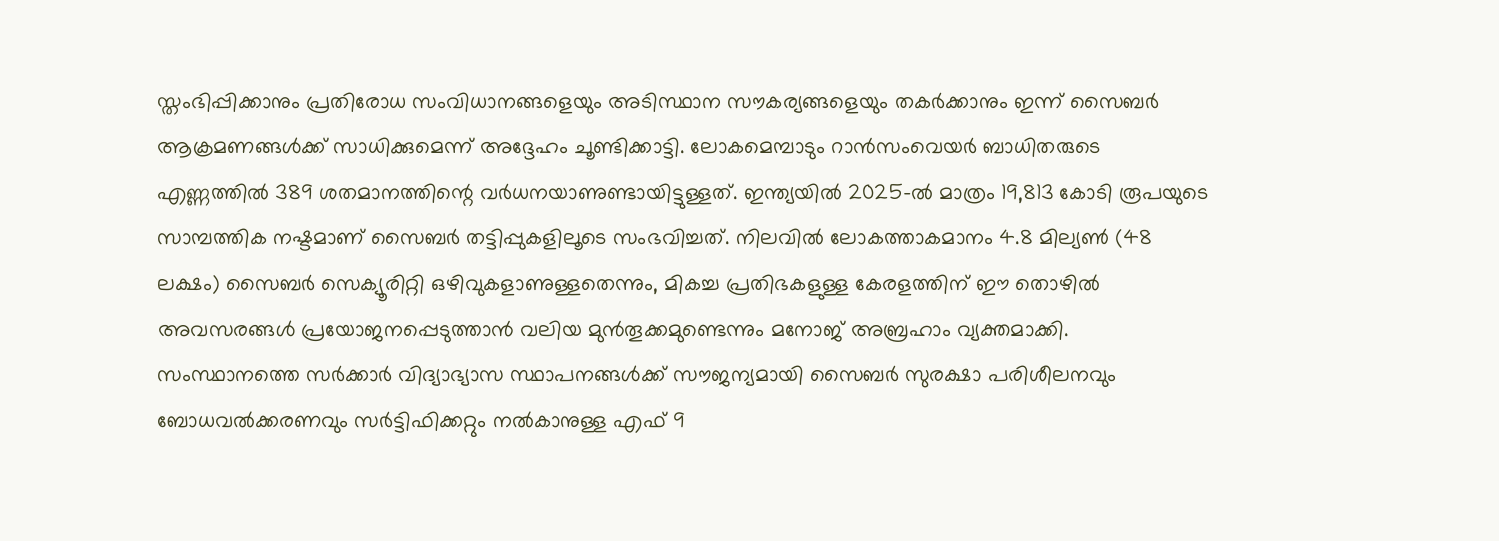സ്തംഭിപ്പിക്കാനും പ്രതിരോധ സംവിധാനങ്ങളെയും അടിസ്ഥാന സൗകര്യങ്ങളെയും തകർക്കാനും ഇന്ന് സൈബർ ആക്രമണങ്ങൾക്ക് സാധിക്കുമെന്ന് അദ്ദേഹം ചൂണ്ടിക്കാട്ടി. ലോകമെമ്പാടും റാൻസംവെയർ ബാധിതരുടെ എണ്ണത്തിൽ 389 ശതമാനത്തിന്റെ വർധനയാണുണ്ടായിട്ടുള്ളത്. ഇന്ത്യയിൽ 2025-ൽ മാത്രം 19,813 കോടി രൂപയുടെ സാമ്പത്തിക നഷ്ടമാണ് സൈബർ തട്ടിപ്പുകളിലൂടെ സംഭവിച്ചത്. നിലവിൽ ലോകത്താകമാനം 4.8 മില്യൺ (48 ലക്ഷം) സൈബർ സെക്യൂരിറ്റി ഒഴിവുകളാണുള്ളതെന്നും, മികച്ച പ്രതിഭകളുള്ള കേരളത്തിന് ഈ തൊഴിൽ അവസരങ്ങൾ പ്രയോജനപ്പെടുത്താൻ വലിയ മുൻതൂക്കമുണ്ടെന്നും മനോജ് അബ്രഹാം വ്യക്തമാക്കി.
സംസ്ഥാനത്തെ സർക്കാർ വിദ്യാഭ്യാസ സ്ഥാപനങ്ങൾക്ക് സൗജന്യമായി സൈബർ സുരക്ഷാ പരിശീലനവും ബോധവൽക്കരണവും സർട്ടിഫിക്കറ്റും നൽകാനുള്ള എഫ് 9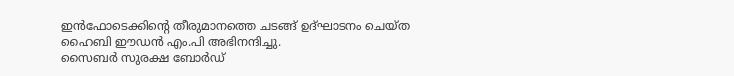ഇൻഫോടെക്കിന്റെ തീരുമാനത്തെ ചടങ്ങ് ഉദ്ഘാടനം ചെയ്ത ഹൈബി ഈഡൻ എം.പി അഭിനന്ദിച്ചു.
സൈബർ സുരക്ഷ ബോർഡ്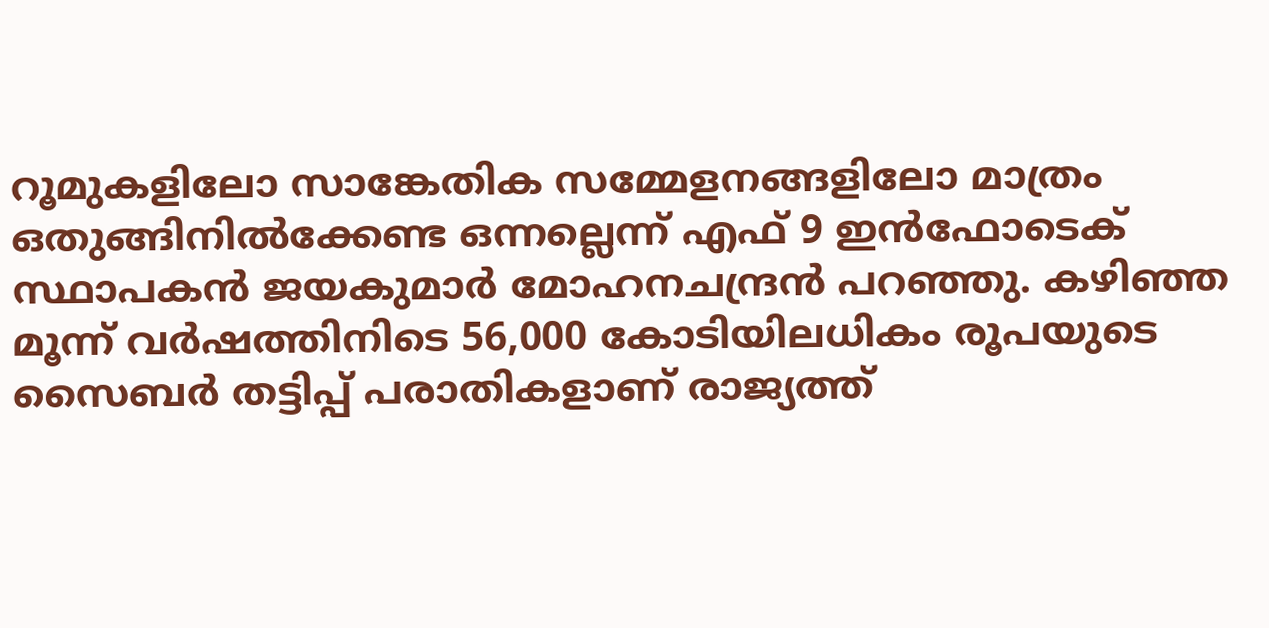റൂമുകളിലോ സാങ്കേതിക സമ്മേളനങ്ങളിലോ മാത്രം ഒതുങ്ങിനിൽക്കേണ്ട ഒന്നല്ലെന്ന് എഫ് 9 ഇൻഫോടെക് സ്ഥാപകൻ ജയകുമാർ മോഹനചന്ദ്രൻ പറഞ്ഞു. കഴിഞ്ഞ മൂന്ന് വർഷത്തിനിടെ 56,000 കോടിയിലധികം രൂപയുടെ സൈബർ തട്ടിപ്പ് പരാതികളാണ് രാജ്യത്ത്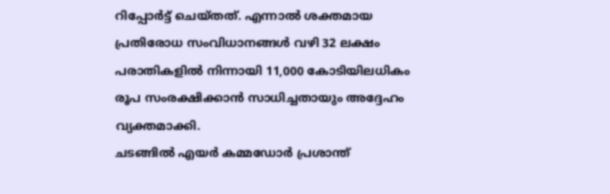റിപ്പോർട്ട് ചെയ്തത്. എന്നാൽ ശക്തമായ പ്രതിരോധ സംവിധാനങ്ങൾ വഴി 32 ലക്ഷം പരാതികളിൽ നിന്നായി 11,000 കോടിയിലധികം രൂപ സംരക്ഷിക്കാൻ സാധിച്ചതായും അദ്ദേഹം വ്യക്തമാക്കി.
ചടങ്ങിൽ എയർ കമ്മഡോർ പ്രശാന്ത്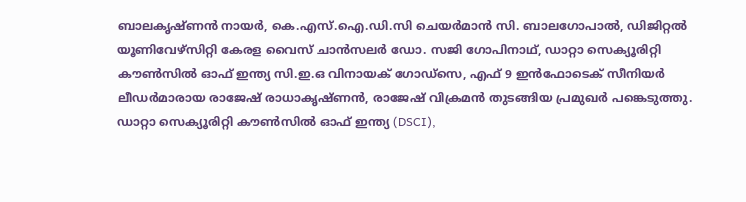ബാലകൃഷ്ണൻ നായർ, കെ.എസ്.ഐ.ഡി.സി ചെയർമാൻ സി. ബാലഗോപാൽ, ഡിജിറ്റൽ യൂണിവേഴ്സിറ്റി കേരള വൈസ് ചാൻസലർ ഡോ. സജി ഗോപിനാഥ്, ഡാറ്റാ സെക്യൂരിറ്റി കൗൺസിൽ ഓഫ് ഇന്ത്യ സി.ഇ.ഒ വിനായക് ഗോഡ്സെ, എഫ് 9 ഇൻഫോടെക് സീനിയർ ലീഡർമാരായ രാജേഷ് രാധാകൃഷ്ണൻ, രാജേഷ് വിക്രമൻ തുടങ്ങിയ പ്രമുഖർ പങ്കെടുത്തു.
ഡാറ്റാ സെക്യൂരിറ്റി കൗൺസിൽ ഓഫ് ഇന്ത്യ (DSCI),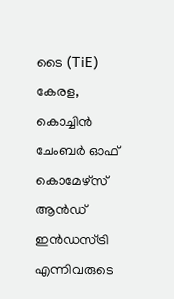ടൈ (TiE) കേരള, കൊച്ചിൻ ചേംബർ ഓഫ് കൊമേഴ്സ് ആൻഡ് ഇൻഡസ്ട്രി എന്നിവരുടെ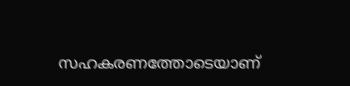സഹകരണത്തോടെയാണ്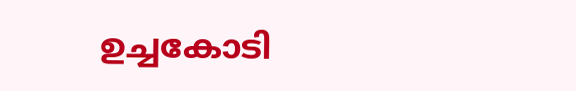ഉച്ചകോടി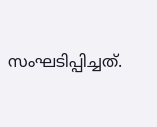സംഘടിപ്പിച്ചത്.